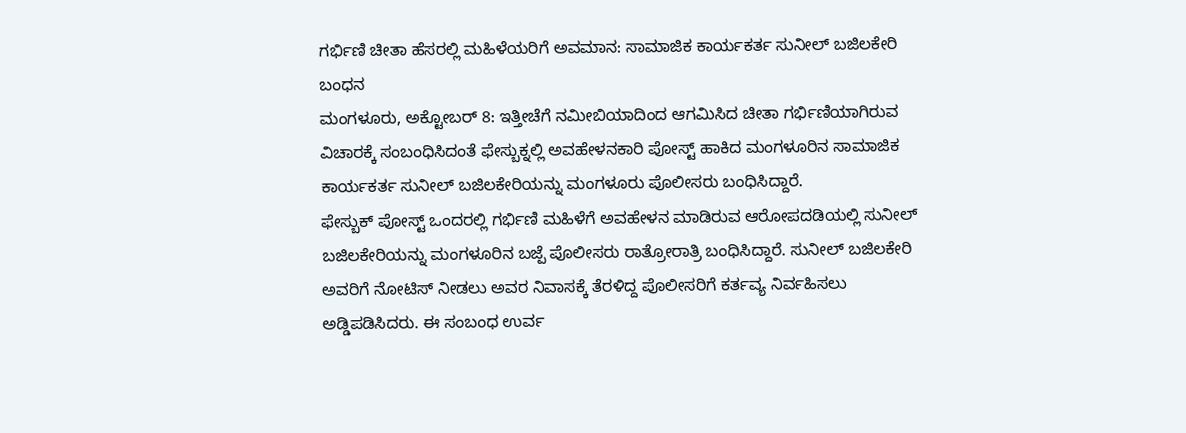ಗರ್ಭಿಣಿ ಚೀತಾ ಹೆಸರಲ್ಲಿ ಮಹಿಳೆಯರಿಗೆ ಅವಮಾನ: ಸಾಮಾಜಿಕ ಕಾರ್ಯಕರ್ತ ಸುನೀಲ್ ಬಜಿಲಕೇರಿ ಬಂಧನ
ಮಂಗಳೂರು, ಅಕ್ಟೋಬರ್ 8: ಇತ್ತೀಚೆಗೆ ನಮೀಬಿಯಾದಿಂದ ಆಗಮಿಸಿದ ಚೀತಾ ಗರ್ಭಿಣಿಯಾಗಿರುವ ವಿಚಾರಕ್ಕೆ ಸಂಬಂಧಿಸಿದಂತೆ ಫೇಸ್ಬುಕ್ನಲ್ಲಿ ಅವಹೇಳನಕಾರಿ ಪೋಸ್ಟ್ ಹಾಕಿದ ಮಂಗಳೂರಿನ ಸಾಮಾಜಿಕ ಕಾರ್ಯಕರ್ತ ಸುನೀಲ್ ಬಜಿಲಕೇರಿಯನ್ನು ಮಂಗಳೂರು ಪೊಲೀಸರು ಬಂಧಿಸಿದ್ದಾರೆ.
ಫೇಸ್ಬುಕ್ ಪೋಸ್ಟ್ ಒಂದರಲ್ಲಿ ಗರ್ಭಿಣಿ ಮಹಿಳೆಗೆ ಅವಹೇಳನ ಮಾಡಿರುವ ಆರೋಪದಡಿಯಲ್ಲಿ ಸುನೀಲ್ ಬಜಿಲಕೇರಿಯನ್ನು ಮಂಗಳೂರಿನ ಬಜ್ಪೆ ಪೊಲೀಸರು ರಾತ್ರೋರಾತ್ರಿ ಬಂಧಿಸಿದ್ದಾರೆ. ಸುನೀಲ್ ಬಜಿಲಕೇರಿ ಅವರಿಗೆ ನೋಟಿಸ್ ನೀಡಲು ಅವರ ನಿವಾಸಕ್ಕೆ ತೆರಳಿದ್ದ ಪೊಲೀಸರಿಗೆ ಕರ್ತವ್ಯ ನಿರ್ವಹಿಸಲು ಅಡ್ಡಿಪಡಿಸಿದರು. ಈ ಸಂಬಂಧ ಉರ್ವ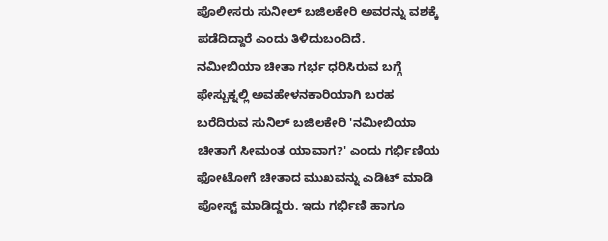ಪೊಲೀಸರು ಸುನೀಲ್ ಬಜಿಲಕೇರಿ ಅವರನ್ನು ವಶಕ್ಕೆ ಪಡೆದಿದ್ದಾರೆ ಎಂದು ತಿಳಿದುಬಂದಿದೆ.
ನಮೀಬಿಯಾ ಚೀತಾ ಗರ್ಭ ಧರಿಸಿರುವ ಬಗ್ಗೆ ಫೇಸ್ಬುಕ್ನಲ್ಲಿ ಅವಹೇಳನಕಾರಿಯಾಗಿ ಬರಹ ಬರೆದಿರುವ ಸುನಿಲ್ ಬಜಿಲಕೇರಿ 'ನಮೀಬಿಯಾ ಚೀತಾಗೆ ಸೀಮಂತ ಯಾವಾಗ?' ಎಂದು ಗರ್ಭಿಣಿಯ ಫೋಟೋಗೆ ಚೀತಾದ ಮುಖವನ್ನು ಎಡಿಟ್ ಮಾಡಿ ಪೋಸ್ಟ್ ಮಾಡಿದ್ದರು. ಇದು ಗರ್ಭಿಣಿ ಹಾಗೂ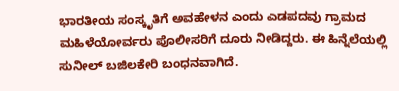ಭಾರತೀಯ ಸಂಸ್ಕೃತಿಗೆ ಅವಹೇಳನ ಎಂದು ಎಡಪದವು ಗ್ರಾಮದ ಮಹಿಳೆಯೋರ್ವರು ಪೊಲೀಸರಿಗೆ ದೂರು ನೀಡಿದ್ದರು. ಈ ಹಿನ್ನೆಲೆಯಲ್ಲಿ ಸುನೀಲ್ ಬಜಿಲಕೇರಿ ಬಂಧನವಾಗಿದೆ.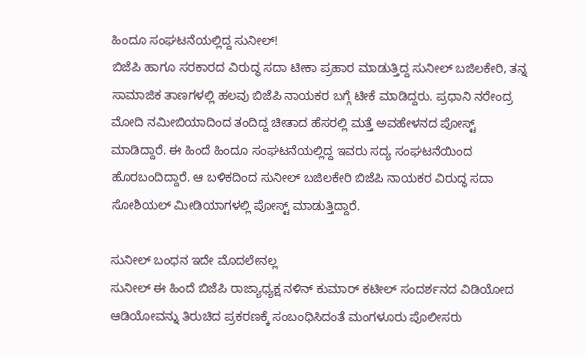ಹಿಂದೂ ಸಂಘಟನೆಯಲ್ಲಿದ್ದ ಸುನೀಲ್!
ಬಿಜೆಪಿ ಹಾಗೂ ಸರಕಾರದ ವಿರುದ್ಧ ಸದಾ ಟೀಕಾ ಪ್ರಹಾರ ಮಾಡುತ್ತಿದ್ದ ಸುನೀಲ್ ಬಜಿಲಕೇರಿ, ತನ್ನ ಸಾಮಾಜಿಕ ತಾಣಗಳಲ್ಲಿ ಹಲವು ಬಿಜೆಪಿ ನಾಯಕರ ಬಗ್ಗೆ ಟೀಕೆ ಮಾಡಿದ್ದರು. ಪ್ರಧಾನಿ ನರೇಂದ್ರ ಮೋದಿ ನಮೀಬಿಯಾದಿಂದ ತಂದಿದ್ದ ಚೀತಾದ ಹೆಸರಲ್ಲಿ ಮತ್ತೆ ಅವಹೇಳನದ ಪೋಸ್ಟ್ ಮಾಡಿದ್ದಾರೆ. ಈ ಹಿಂದೆ ಹಿಂದೂ ಸಂಘಟನೆಯಲ್ಲಿದ್ದ ಇವರು ಸದ್ಯ ಸಂಘಟನೆಯಿಂದ ಹೊರಬಂದಿದ್ದಾರೆ. ಆ ಬಳಿಕದಿಂದ ಸುನೀಲ್ ಬಜಿಲಕೇರಿ ಬಿಜೆಪಿ ನಾಯಕರ ವಿರುದ್ಧ ಸದಾ ಸೋಶಿಯಲ್ ಮೀಡಿಯಾಗಳಲ್ಲಿ ಪೋಸ್ಟ್ ಮಾಡುತ್ತಿದ್ದಾರೆ.

ಸುನೀಲ್ ಬಂಧನ ಇದೇ ಮೊದಲೇನಲ್ಲ
ಸುನೀಲ್ ಈ ಹಿಂದೆ ಬಿಜೆಪಿ ರಾಜ್ಯಾಧ್ಯಕ್ಷ ನಳಿನ್ ಕುಮಾರ್ ಕಟೀಲ್ ಸಂದರ್ಶನದ ವಿಡಿಯೋದ ಆಡಿಯೋವನ್ನು ತಿರುಚಿದ ಪ್ರಕರಣಕ್ಕೆ ಸಂಬಂಧಿಸಿದಂತೆ ಮಂಗಳೂರು ಪೊಲೀಸರು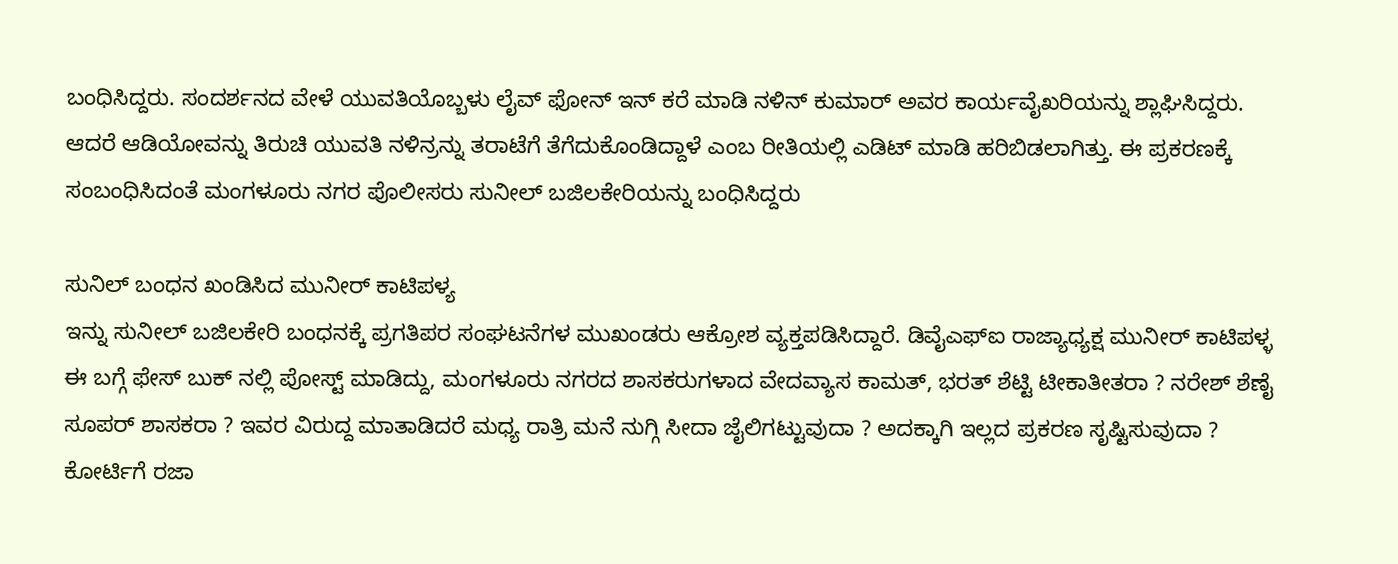ಬಂಧಿಸಿದ್ದರು. ಸಂದರ್ಶನದ ವೇಳೆ ಯುವತಿಯೊಬ್ಬಳು ಲೈವ್ ಫೋನ್ ಇನ್ ಕರೆ ಮಾಡಿ ನಳಿನ್ ಕುಮಾರ್ ಅವರ ಕಾರ್ಯವೈಖರಿಯನ್ನು ಶ್ಲಾಘಿಸಿದ್ದರು. ಆದರೆ ಆಡಿಯೋವನ್ನು ತಿರುಚಿ ಯುವತಿ ನಳಿನ್ರನ್ನು ತರಾಟೆಗೆ ತೆಗೆದುಕೊಂಡಿದ್ದಾಳೆ ಎಂಬ ರೀತಿಯಲ್ಲಿ ಎಡಿಟ್ ಮಾಡಿ ಹರಿಬಿಡಲಾಗಿತ್ತು. ಈ ಪ್ರಕರಣಕ್ಕೆ ಸಂಬಂಧಿಸಿದಂತೆ ಮಂಗಳೂರು ನಗರ ಪೊಲೀಸರು ಸುನೀಲ್ ಬಜಿಲಕೇರಿಯನ್ನು ಬಂಧಿಸಿದ್ದರು

ಸುನಿಲ್ ಬಂಧನ ಖಂಡಿಸಿದ ಮುನೀರ್ ಕಾಟಿಪಳ್ಯ
ಇನ್ನು ಸುನೀಲ್ ಬಜಿಲಕೇರಿ ಬಂಧನಕ್ಕೆ ಪ್ರಗತಿಪರ ಸಂಘಟನೆಗಳ ಮುಖಂಡರು ಆಕ್ರೋಶ ವ್ಯಕ್ತಪಡಿಸಿದ್ದಾರೆ. ಡಿವೈಎಫ್ಐ ರಾಜ್ಯಾಧ್ಯಕ್ಷ ಮುನೀರ್ ಕಾಟಿಪಳ್ಳ ಈ ಬಗ್ಗೆ ಫೇಸ್ ಬುಕ್ ನಲ್ಲಿ ಪೋಸ್ಟ್ ಮಾಡಿದ್ದು, ಮಂಗಳೂರು ನಗರದ ಶಾಸಕರುಗಳಾದ ವೇದವ್ಯಾಸ ಕಾಮತ್, ಭರತ್ ಶೆಟ್ಟಿ ಟೀಕಾತೀತರಾ ? ನರೇಶ್ ಶೆಣೈ ಸೂಪರ್ ಶಾಸಕರಾ ? ಇವರ ವಿರುದ್ದ ಮಾತಾಡಿದರೆ ಮಧ್ಯ ರಾತ್ರಿ ಮನೆ ನುಗ್ಗಿ ಸೀದಾ ಜೈಲಿಗಟ್ಟುವುದಾ ? ಅದಕ್ಕಾಗಿ ಇಲ್ಲದ ಪ್ರಕರಣ ಸೃಷ್ಟಿಸುವುದಾ ? ಕೋರ್ಟಿಗೆ ರಜಾ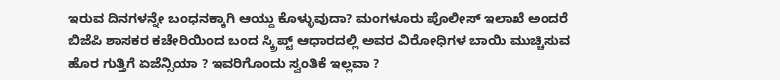ಇರುವ ದಿನಗಳನ್ನೇ ಬಂಧನಕ್ಕಾಗಿ ಆಯ್ದು ಕೊಳ್ಳುವುದಾ? ಮಂಗಳೂರು ಪೊಲೀಸ್ ಇಲಾಖೆ ಅಂದರೆ ಬಿಜೆಪಿ ಶಾಸಕರ ಕಚೇರಿಯಿಂದ ಬಂದ ಸ್ಕ್ರಿಪ್ಟ್ ಆಧಾರದಲ್ಲಿ ಅವರ ವಿರೋಧಿಗಳ ಬಾಯಿ ಮುಚ್ಚಿಸುವ ಹೊರ ಗುತ್ತಿಗೆ ಏಜೆನ್ಸಿಯಾ ? ಇವರಿಗೊಂದು ಸ್ವಂತಿಕೆ ಇಲ್ಲವಾ ?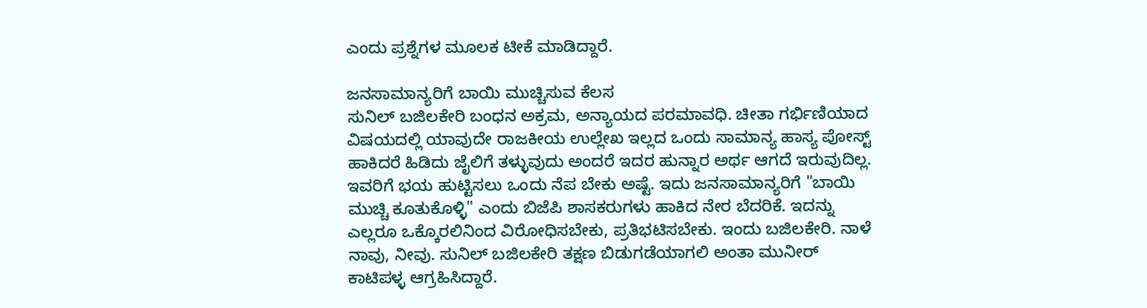ಎಂದು ಪ್ರಶ್ನೆಗಳ ಮೂಲಕ ಟೀಕೆ ಮಾಡಿದ್ದಾರೆ.

ಜನಸಾಮಾನ್ಯರಿಗೆ ಬಾಯಿ ಮುಚ್ಚಿಸುವ ಕೆಲಸ
ಸುನಿಲ್ ಬಜಿಲಕೇರಿ ಬಂಧನ ಅಕ್ರಮ, ಅನ್ಯಾಯದ ಪರಮಾವಧಿ. ಚೀತಾ ಗರ್ಭಿಣಿಯಾದ ವಿಷಯದಲ್ಲಿ ಯಾವುದೇ ರಾಜಕೀಯ ಉಲ್ಲೇಖ ಇಲ್ಲದ ಒಂದು ಸಾಮಾನ್ಯ ಹಾಸ್ಯ ಪೋಸ್ಟ್ ಹಾಕಿದರೆ ಹಿಡಿದು ಜೈಲಿಗೆ ತಳ್ಳುವುದು ಅಂದರೆ ಇದರ ಹುನ್ನಾರ ಅರ್ಥ ಆಗದೆ ಇರುವುದಿಲ್ಲ. ಇವರಿಗೆ ಭಯ ಹುಟ್ಟಿಸಲು ಒಂದು ನೆಪ ಬೇಕು ಅಷ್ಟೆ. ಇದು ಜನಸಾಮಾನ್ಯರಿಗೆ "ಬಾಯಿ ಮುಚ್ಚಿ ಕೂತುಕೊಳ್ಳಿ" ಎಂದು ಬಿಜೆಪಿ ಶಾಸಕರುಗಳು ಹಾಕಿದ ನೇರ ಬೆದರಿಕೆ. ಇದನ್ನು ಎಲ್ಲರೂ ಒಕ್ಕೊರಲಿನಿಂದ ವಿರೋಧಿಸಬೇಕು, ಪ್ರತಿಭಟಿಸಬೇಕು. ಇಂದು ಬಜಿಲಕೇರಿ. ನಾಳೆ ನಾವು, ನೀವು. ಸುನಿಲ್ ಬಜಿಲಕೇರಿ ತಕ್ಷಣ ಬಿಡುಗಡೆಯಾಗಲಿ ಅಂತಾ ಮುನೀರ್ ಕಾಟಿಪಳ್ಳ ಆಗ್ರಹಿಸಿದ್ದಾರೆ.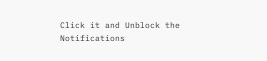Click it and Unblock the Notifications